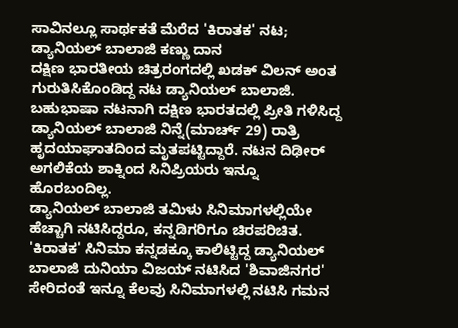ಸಾವಿನಲ್ಲೂ ಸಾರ್ಥಕತೆ ಮೆರೆದ 'ಕಿರಾತಕ' ನಟ; ಡ್ಯಾನಿಯಲ್ ಬಾಲಾಜಿ ಕಣ್ಣು ದಾನ
ದಕ್ಷಿಣ ಭಾರತೀಯ ಚಿತ್ರರಂಗದಲ್ಲಿ ಖಡಕ್ ವಿಲನ್ ಅಂತ ಗುರುತಿಸಿಕೊಂಡಿದ್ದ ನಟ ಡ್ಯಾನಿಯಲ್ ಬಾಲಾಜಿ. ಬಹುಭಾಷಾ ನಟನಾಗಿ ದಕ್ಷಿಣ ಭಾರತದಲ್ಲಿ ಪ್ರೀತಿ ಗಳಿಸಿದ್ದ ಡ್ಯಾನಿಯಲ್ ಬಾಲಾಜಿ ನಿನ್ನೆ(ಮಾರ್ಚ್ 29) ರಾತ್ರಿ ಹೃದಯಾಘಾತದಿಂದ ಮೃತಪಟ್ಟಿದ್ದಾರೆ. ನಟನ ದಿಢೀರ್ ಅಗಲಿಕೆಯ ಶಾಕ್ನಿಂದ ಸಿನಿಪ್ರಿಯರು ಇನ್ನೂ ಹೊರಬಂದಿಲ್ಲ.
ಡ್ಯಾನಿಯಲ್ ಬಾಲಾಜಿ ತಮಿಳು ಸಿನಿಮಾಗಳಲ್ಲಿಯೇ ಹೆಚ್ಚಾಗಿ ನಟಿಸಿದ್ದರೂ, ಕನ್ನಡಿಗರಿಗೂ ಚಿರಪರಿಚಿತ. 'ಕಿರಾತಕ' ಸಿನಿಮಾ ಕನ್ನಡಕ್ಕೂ ಕಾಲಿಟ್ಟಿದ್ದ ಡ್ಯಾನಿಯಲ್ ಬಾಲಾಜಿ ದುನಿಯಾ ವಿಜಯ್ ನಟಿಸಿದ 'ಶಿವಾಜಿನಗರ' ಸೇರಿದಂತೆ ಇನ್ನೂ ಕೆಲವು ಸಿನಿಮಾಗಳಲ್ಲಿ ನಟಿಸಿ ಗಮನ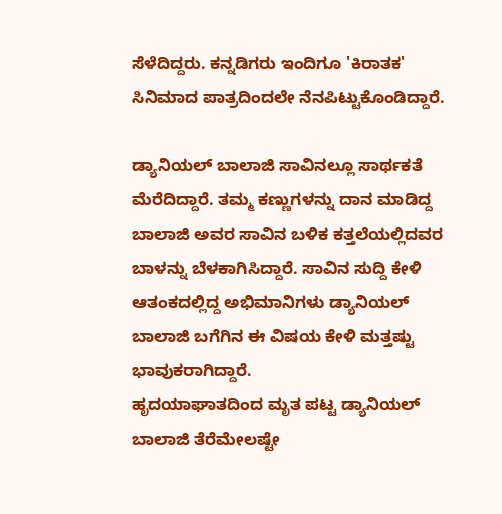ಸೆಳೆದಿದ್ದರು. ಕನ್ನಡಿಗರು ಇಂದಿಗೂ 'ಕಿರಾತಕ' ಸಿನಿಮಾದ ಪಾತ್ರದಿಂದಲೇ ನೆನಪಿಟ್ಟುಕೊಂಡಿದ್ದಾರೆ.

ಡ್ಯಾನಿಯಲ್ ಬಾಲಾಜಿ ಸಾವಿನಲ್ಲೂ ಸಾರ್ಥಕತೆ ಮೆರೆದಿದ್ದಾರೆ. ತಮ್ಮ ಕಣ್ಣುಗಳನ್ನು ದಾನ ಮಾಡಿದ್ದ ಬಾಲಾಜಿ ಅವರ ಸಾವಿನ ಬಳಿಕ ಕತ್ತಲೆಯಲ್ಲಿದವರ ಬಾಳನ್ನು ಬೆಳಕಾಗಿಸಿದ್ದಾರೆ. ಸಾವಿನ ಸುದ್ದಿ ಕೇಳಿ ಆತಂಕದಲ್ಲಿದ್ದ ಅಭಿಮಾನಿಗಳು ಡ್ಯಾನಿಯಲ್ ಬಾಲಾಜಿ ಬಗೆಗಿನ ಈ ವಿಷಯ ಕೇಳಿ ಮತ್ತಷ್ಟು ಭಾವುಕರಾಗಿದ್ದಾರೆ.
ಹೃದಯಾಘಾತದಿಂದ ಮೃತ ಪಟ್ಟ ಡ್ಯಾನಿಯಲ್ ಬಾಲಾಜಿ ತೆರೆಮೇಲಷ್ಟೇ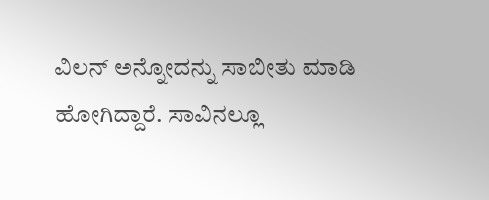ವಿಲನ್ ಅನ್ನೋದನ್ನು ಸಾಬೀತು ಮಾಡಿ ಹೋಗಿದ್ದಾರೆ. ಸಾವಿನಲ್ಲೂ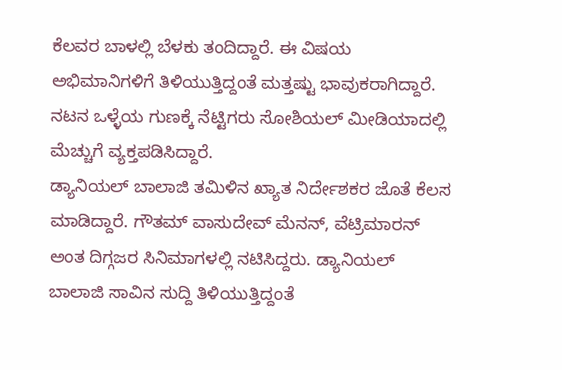ಕೆಲವರ ಬಾಳಲ್ಲಿ ಬೆಳಕು ತಂದಿದ್ದಾರೆ. ಈ ವಿಷಯ ಅಭಿಮಾನಿಗಳಿಗೆ ತಿಳಿಯುತ್ತಿದ್ದಂತೆ ಮತ್ತಷ್ಟು ಭಾವುಕರಾಗಿದ್ದಾರೆ. ನಟನ ಒಳ್ಳೆಯ ಗುಣಕ್ಕೆ ನೆಟ್ಟಿಗರು ಸೋಶಿಯಲ್ ಮೀಡಿಯಾದಲ್ಲಿ ಮೆಚ್ಚುಗೆ ವ್ಯಕ್ತಪಡಿಸಿದ್ದಾರೆ.
ಡ್ಯಾನಿಯಲ್ ಬಾಲಾಜಿ ತಮಿಳಿನ ಖ್ಯಾತ ನಿರ್ದೇಶಕರ ಜೊತೆ ಕೆಲಸ ಮಾಡಿದ್ದಾರೆ. ಗೌತಮ್ ವಾಸುದೇವ್ ಮೆನನ್, ವೆಟ್ರಿಮಾರನ್ ಅಂತ ದಿಗ್ಗಜರ ಸಿನಿಮಾಗಳಲ್ಲಿ ನಟಿಸಿದ್ದರು. ಡ್ಯಾನಿಯಲ್ ಬಾಲಾಜಿ ಸಾವಿನ ಸುದ್ದಿ ತಿಳಿಯುತ್ತಿದ್ದಂತೆ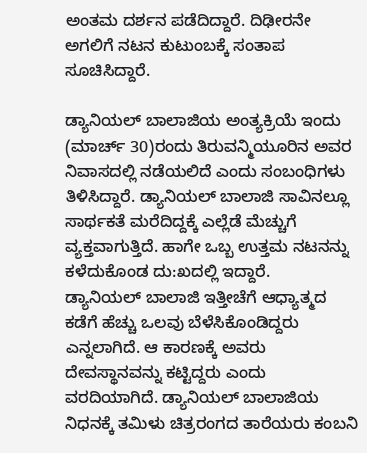ಅಂತಮ ದರ್ಶನ ಪಡೆದಿದ್ದಾರೆ. ದಿಢೀರನೇ ಅಗಲಿಗೆ ನಟನ ಕುಟುಂಬಕ್ಕೆ ಸಂತಾಪ ಸೂಚಿಸಿದ್ದಾರೆ.

ಡ್ಯಾನಿಯಲ್ ಬಾಲಾಜಿಯ ಅಂತ್ಯಕ್ರಿಯೆ ಇಂದು (ಮಾರ್ಚ್ 30)ರಂದು ತಿರುವನ್ಮಿಯೂರಿನ ಅವರ ನಿವಾಸದಲ್ಲಿ ನಡೆಯಲಿದೆ ಎಂದು ಸಂಬಂಧಿಗಳು ತಿಳಿಸಿದ್ದಾರೆ. ಡ್ಯಾನಿಯಲ್ ಬಾಲಾಜಿ ಸಾವಿನಲ್ಲೂ ಸಾರ್ಥಕತೆ ಮರೆದಿದ್ದಕ್ಕೆ ಎಲ್ಲೆಡೆ ಮೆಚ್ಚುಗೆ ವ್ಯಕ್ತವಾಗುತ್ತಿದೆ. ಹಾಗೇ ಒಬ್ಬ ಉತ್ತಮ ನಟನನ್ನು ಕಳೆದುಕೊಂಡ ದು:ಖದಲ್ಲಿ ಇದ್ದಾರೆ.
ಡ್ಯಾನಿಯಲ್ ಬಾಲಾಜಿ ಇತ್ತೀಚೆಗೆ ಆಧ್ಯಾತ್ಮದ ಕಡೆಗೆ ಹೆಚ್ಚು ಒಲವು ಬೆಳೆಸಿಕೊಂಡಿದ್ದರು ಎನ್ನಲಾಗಿದೆ. ಆ ಕಾರಣಕ್ಕೆ ಅವರು ದೇವಸ್ಥಾನವನ್ನು ಕಟ್ಟಿದ್ದರು ಎಂದು ವರದಿಯಾಗಿದೆ. ಡ್ಯಾನಿಯಲ್ ಬಾಲಾಜಿಯ ನಿಧನಕ್ಕೆ ತಮಿಳು ಚಿತ್ರರಂಗದ ತಾರೆಯರು ಕಂಬನಿ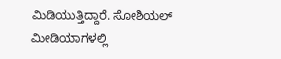ಮಿಡಿಯುತ್ತಿದ್ದಾರೆ. ಸೋಶಿಯಲ್ ಮೀಡಿಯಾಗಳಲ್ಲಿ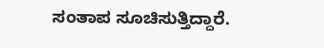ಸಂತಾಪ ಸೂಚಿಸುತ್ತಿದ್ದಾರೆ.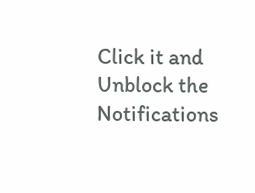Click it and Unblock the Notifications